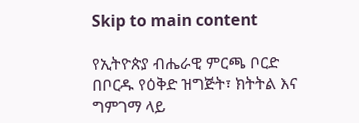Skip to main content

የኢትዮጵያ ብሔራዊ ምርጫ ቦርድ በቦርዱ የዕቅድ ዝግጅት፣ ክትትል እና ግምገማ ላይ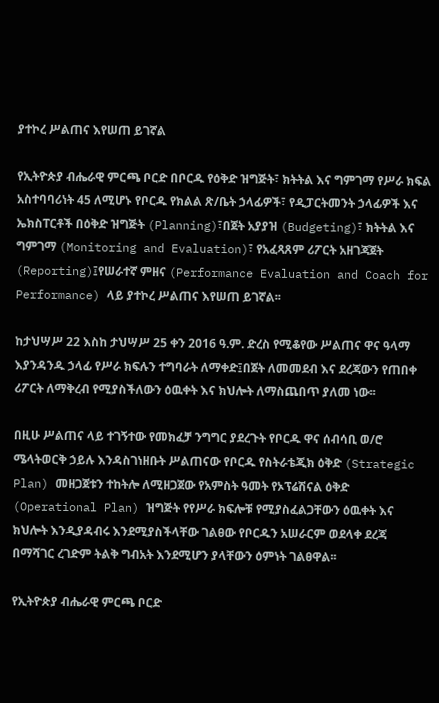ያተኮረ ሥልጠና እየሠጠ ይገኛል

የኢትዮጵያ ብሔራዊ ምርጫ ቦርድ በቦርዱ የዕቅድ ዝግጅት፣ ክትትል እና ግምገማ የሥራ ክፍል አስተባባሪነት 45 ለሚሆኑ የቦርዱ የክልል ጽ/ቤት ኃላፊዎች፣ የዲፓርትመንት ኃላፊዎች እና ኤክስፐርቶች በዕቅድ ዝግጅት (Planning)፣በጀት አያያዝ (Budgeting)፣ ክትትል እና ግምገማ (Monitoring and Evaluation)፣ የአፈጻጸም ሪፖርት አዘገጃጀት (Reporting)፤የሠራተኛ ምዘና (Performance Evaluation and Coach for Performance) ላይ ያተኮረ ሥልጠና እየሠጠ ይገኛል፡፡

ከታህሣሥ 22 እስከ ታህሣሥ 25 ቀን 2016 ዓ.ም. ድረስ የሚቆየው ሥልጠና ዋና ዓላማ እያንዳንዱ ኃላፊ የሥራ ክፍሉን ተግባራት ለማቀድ፤በጀት ለመመደብ እና ደረጃውን የጠበቀ ሪፖርት ለማቅረብ የሚያስችለውን ዕዉቀት እና ክህሎት ለማስጨበጥ ያለመ ነው፡፡

በዚሁ ሥልጠና ላይ ተገኝተው የመክፈቻ ንግግር ያደረጉት የቦርዱ ዋና ሰብሳቢ ወ/ሮ ሜላትወርቅ ኃይሉ እንዳስገነዘቡት ሥልጠናው የቦርዱ የስትራቴጂክ ዕቅድ (Strategic Plan) መዘጋጀቱን ተከትሎ ለሚዘጋጀው የአምስት ዓመት የኦፕሬሽናል ዕቅድ (Operational Plan) ዝግጅት የየሥራ ክፍሎቹ የሚያስፈልጋቸውን ዕዉቀት እና ክህሎት እንዲያዳብሩ እንደሚያስችላቸው ገልፀው የቦርዱን አሠራርም ወደላቀ ደረጃ በማሻገር ረገድም ትልቅ ግብአት እንደሚሆን ያላቸውን ዕምነት ገልፀዋል፡፡

የኢትዮጵያ ብሔራዊ ምርጫ ቦርድ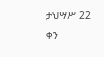ታህሣሥ 22 ቀን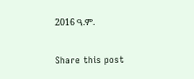2016 ዓ.ም.

Share this post